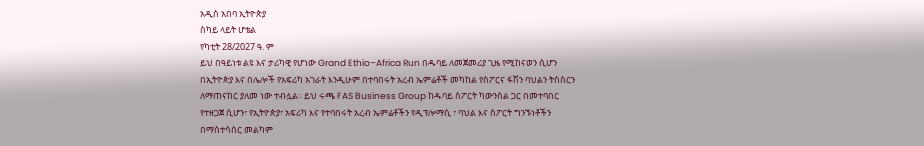አዲስ አበባ ኢትዮጵያ
ስካይ ላይት ሆቴል
የካቲት 28/2027 ዓ. ም
ይህ በዓይነቱ ልዩ እና ታሪካዊ የሆነው Grand Ethio–Africa Run በዱባይ ለመጀመሪያ ጊዜ የሚከናወን ሲሆን በኢትዮጵያ እና በሌሎች የአፍሪካ አገራት እንዲሁም በተባበሩት አረብ ኤምሬቶች መካከል የስፖርና ፋሽን ባህልን ትስስርን ለማጠናከር ያለመ ነው ተብሏል፡፡ ይህ ሩጫ FAS Business Group ከዱባይ ስፖርት ካውንስል ጋር በመተባበር የተዘጋጀ ሲሆን፣ የኢትዮጵያ፣ አፍሪካ እና የተባበሩት አረብ ኤምሬቶችን የዲፕሎማሲ ፣ ባህል እና ስፖርት ግንኙነቶችን በማስተሳሰር መልካም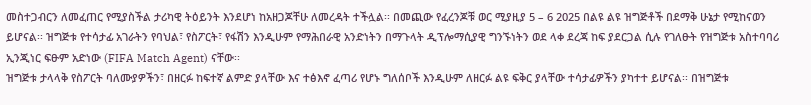መስተጋብርን ለመፈጠር የሚያስችል ታሪካዊ ትዕይንት እንደሆነ ከአዘጋጆቸሁ ለመረዳት ተችሏል፡፡ በመጪው የፈረንጆቹ ወር ሚያዚያ 5 – 6 2025 በልዩ ልዩ ዝግጅቶች በደማቅ ሁኔታ የሚከናወን ይሆናል፡፡ ዝግጅቱ የተሳታፊ አገራትን የባህል፣ የስፖርት፣ የፋሽን እንዲሁም የማሕበራዊ አንድነትን በማጉላት ዲፕሎማሲያዊ ግንኙነትን ወደ ላቀ ደረጃ ከፍ ያደርጋል ሲሉ የገለፁት የዝግጅቱ አስተባባሪ ኢንጂነር ፍፁም አድነው (FIFA Match Agent) ናቸው፡፡
ዝግጅቱ ታላላቅ የስፖርት ባለሙያዎችን፣ በዘርፉ ከፍተኛ ልምድ ያላቸው እና ተፅእኖ ፈጣሪ የሆኑ ግለሰቦች እንዲሁም ለዘርፉ ልዩ ፍቅር ያላቸው ተሳታፊዎችን ያካተተ ይሆናል፡፡ በዝግጅቱ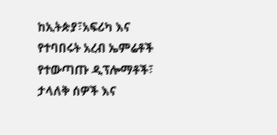ከኢትጵያ፣አፍሪካ እና የተባበሩት አረብ ኤምሬቶች የተውጣጡ ዲፕሎማቶች፣ ታላለቅ ሰዎች እና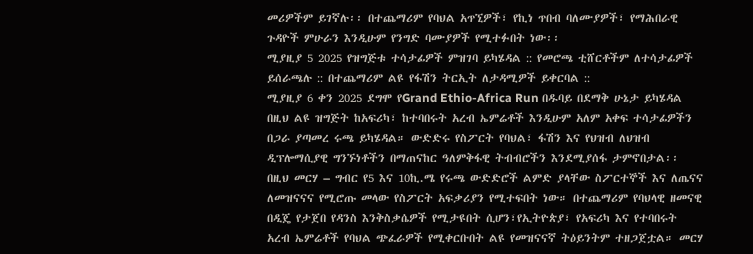መሪዎችም ይገኛሉ፡፡ በተጨማሪም የባህል አጥኚዎች፣ የኪነ ጥበብ ባለሙያዎች፣ የማሕበራዊ ጉዳዮች ምሁራን እንዲሁም የንግድ ባሙያዎች የሚተፉበት ነው፡፡
ሚያዚያ 5 2025 የዝግጅቱ ተሳታፊዎች ምዝገባ ይካሄዳል :: የመሮጫ ቲሸርቶችም ለተሳታፊዎች ይሰራጫሉ :: በተጨማሪም ልዩ የፋሽን ትርኢት ለታዳሚዎች ይቀርባል ::
ሚያዚያ 6 ቀን 2025 ደግሞ የGrand Ethio-Africa Run በዱባይ በደማቅ ሁኔታ ይካሄዳል
በዚህ ልዩ ዝግጅት ከአፍሪካ፣ ከተባበሩት አረብ ኤምሬቶች እንዲሁም አለም አቀፍ ተሳታፊዎችን በጋራ ያጣመረ ሩጫ ይካሄዳል። ውድድሩ የስፖርት የባህል፣ ፋሽን እና የህዝብ ለህዝብ ዲፕሎማሲያዊ ግንኙነቶችን በማጠናከር ዓለምቅፋዊ ትብብሮችን እንደሚያሰፋ ታምኖበታል፡፡
በዚህ መርሃ – ግብር የ5 እና 10ኪ.ሜ የሩጫ ውድድሮች ልምድ ያላቸው ስፖርተኞች እና ለጤናና ለመዝናናና የሚሮጡ መላው የስፖርት አፍቃሪያን የሚተፍበት ነው። በተጨማሪም የባህላዊ ዘመናዊ በዲጄ የታጀበ የዳንስ እንቅስቃሴዎች የሚታዩበት ሲሆን፣የኢትዮጵያ፣ የአፍሪካ እና የተባበሩት አረብ ኤምሬቶች የባህል ጭፈራዎች የሚቀርቡበት ልዩ የመዝናናኛ ትዕይንትም ተዘጋጀቷል። መርሃ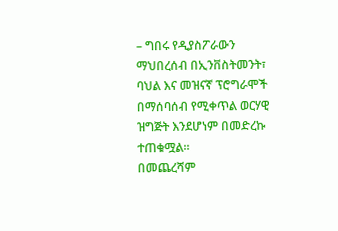– ግበሩ የዲያስፖራውን ማህበረሰብ በኢንቨስትመንት፣ ባህል እና መዝናኛ ፕሮግራሞች በማሰባሰብ የሚቀጥል ወርሃዊ ዝግጅት እንደሆነም በመድረኩ ተጠቁሟል።
በመጨረሻም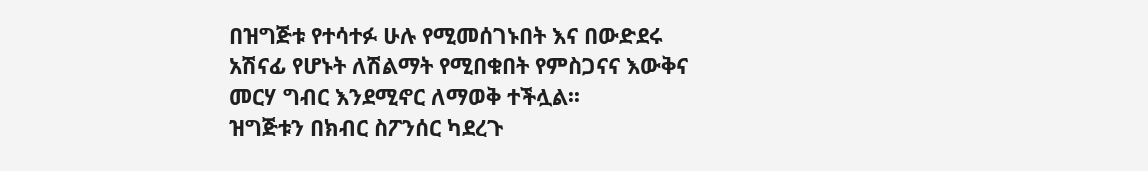በዝግጅቱ የተሳተፉ ሁሉ የሚመሰገኑበት እና በውድደሩ አሽናፊ የሆኑት ለሽልማት የሚበቁበት የምስጋናና እውቅና መርሃ ግብር እንደሚኖር ለማወቅ ተችሏል፡፡
ዝግጅቱን በክብር ስፖንሰር ካደረጉ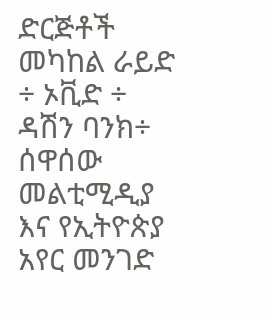ድርጅቶች መካከል ራይድ ÷ ኦቪድ ÷ ዳሽን ባንክ÷ ሰዋሰው መልቲሚዲያ እና የኢትዮጵያ አየር መንገድ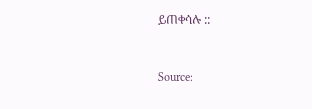ይጠቀሳሉ ::



Source: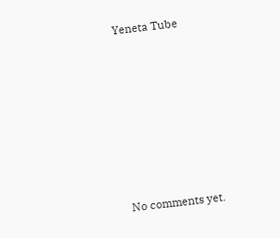Yeneta Tube








No comments yet.